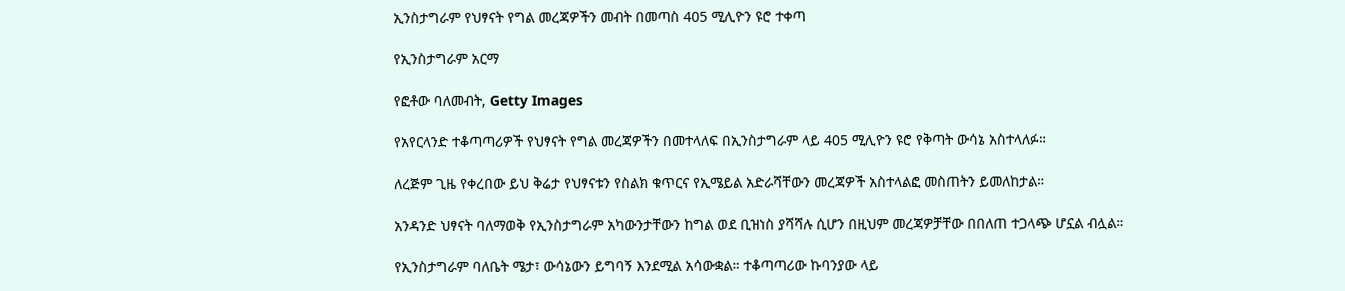ኢንስታግራም የህፃናት የግል መረጃዎችን መብት በመጣስ 405 ሚሊዮን ዩሮ ተቀጣ

የኢንስታግራም አርማ

የፎቶው ባለመብት, Getty Images

የአየርላንድ ተቆጣጣሪዎች የህፃናት የግል መረጃዎችን በመተላለፍ በኢንስታግራም ላይ 405 ሚሊዮን ዩሮ የቅጣት ውሳኔ አስተላለፉ።

ለረጅም ጊዜ የቀረበው ይህ ቅሬታ የህፃናቱን የስልክ ቁጥርና የኢሜይል አድራሻቸውን መረጃዎች አስተላልፎ መስጠትን ይመለከታል።

አንዳንድ ህፃናት ባለማወቅ የኢንስታግራም አካውንታቸውን ከግል ወደ ቢዝነስ ያሻሻሉ ሲሆን በዚህም መረጃዎቻቸው በበለጠ ተጋላጭ ሆኗል ብሏል።

የኢንስታግራም ባለቤት ሜታ፣ ውሳኔውን ይግባኝ እንደሚል አሳውቋል። ተቆጣጣሪው ኩባንያው ላይ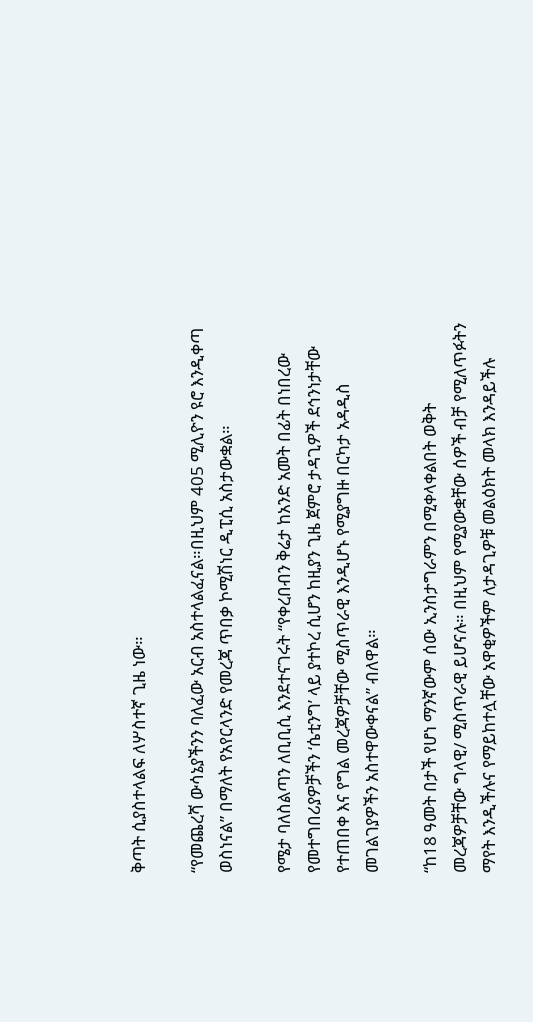ቅጣት ሲያስተላልፍ ለሦስተኛ ጊዜ ነው።

“የመጨረሻ ውሳኔያችንን ባለፈው አርብ አስተላልፈናል።በዚህም 405 ሚሊዮን ዩሮ እንዲቀጣ ወስነናል” በማለት የአየርላንድ የመረጃ ጥበቃ ኮሚሽነር ዲፒሲ አስታውቋል።

የሜታ ባለስልጣን ለቢቢሲ እንደተናገሩት “የቀረበብን ቅሬታ ከአንድ አመት በፊት በነበረው የመተግበሪያዎቻችን ‘ሴቲንግ’ ላይ ያተኮረ ሲሆን ከዚያን ጊዜ ጀምሮ ታዳጊዎች ደኅንነታቸው የተጠበቀ እና የግል መረጃዎቻቸው ሚስጥራዊ እንዲሆኑ የሚያግዙ በርካታ አዳዲስ መገልገያዎችን አስተዋውቀናል” ብለዋል።

“ከ18 ዓመት በታች የሆነ ማንኛውም ሰው ኢንስታግራምን በሚቀላቀልበት ወቅት መረጃዎቻቸው ግላዊ/ ሚስጥራዊ ይሆናሉ። በዚህም የሚያውቋቸው ሰዎች ብቻ የሚለጥፉትን ማየት እንዲችሉና የማይከተሏቸው አዋቂዎችም ለታዳጊዎቹ መልዕክት መላክ እንዳይችሉ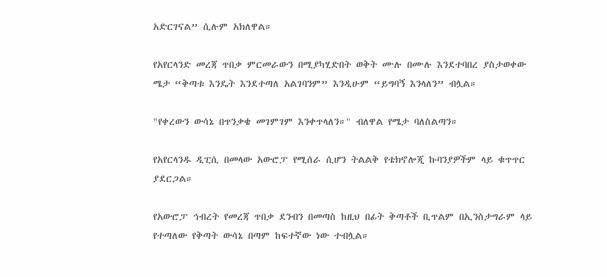አድርገናል” ሲሉም አክለዋል።

የአየርላንድ መረጃ ጥበቃ ምርመራውን በሚያካሂድበት ወቅት ሙሉ በሙሉ እንደተባበረ ያስታወቀው ሜታ “ቅጣቱ እንዴት እንደተጣለ አልገባንም” እንዲሁም “ይግባኝ እንላለን” ብሏል።

"የቀረውን ውሳኔ በጥንቃቄ መገምገም እንቀጥላለን።" ብለዋል የሜታ ባለስልጣን።

የአየርላንዱ ዲፒሲ በመላው አውሮፓ የሚሰራ ሲሆን ትልልቅ የቴክኖሎጂ ኩባንያዎችም ላይ ቁጥጥር ያደርጋል።

የአውሮፓ ኅብረት የመረጃ ጥበቃ ደንብን በመጣስ ከዚህ በፊት ቅጣቶች ቢጥልም በኢንስታግራም ላይ የተጣለው የቅጣት ውሳኔ በጣም ከፍተኛው ነው ተብሏል።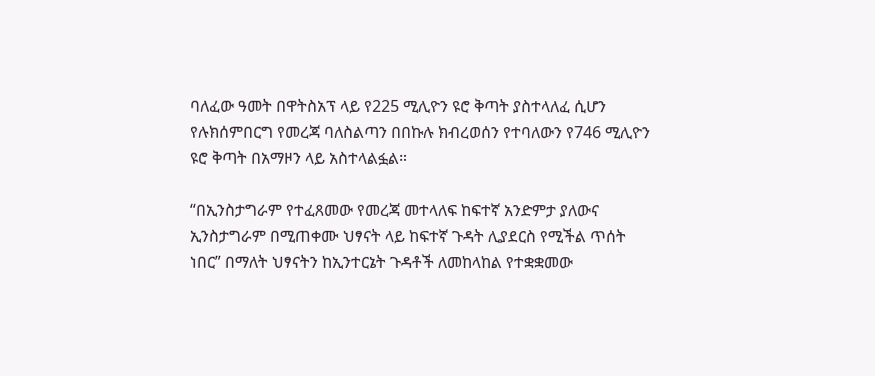ባለፈው ዓመት በዋትስአፕ ላይ የ225 ሚሊዮን ዩሮ ቅጣት ያስተላለፈ ሲሆን የሉክሰምበርግ የመረጃ ባለስልጣን በበኩሉ ክብረወሰን የተባለውን የ746 ሚሊዮን ዩሮ ቅጣት በአማዞን ላይ አስተላልፏል።

“በኢንስታግራም የተፈጸመው የመረጃ መተላለፍ ከፍተኛ አንድምታ ያለውና ኢንስታግራም በሚጠቀሙ ህፃናት ላይ ከፍተኛ ጉዳት ሊያደርስ የሚችል ጥሰት ነበር” በማለት ህፃናትን ከኢንተርኔት ጉዳቶች ለመከላከል የተቋቋመው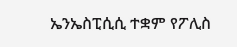ኤንኤስፒሲሲ ተቋም የፖሊስ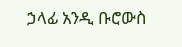ኃላፊ አንዲ ቡሮውስ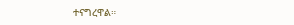ተናግረዋል።